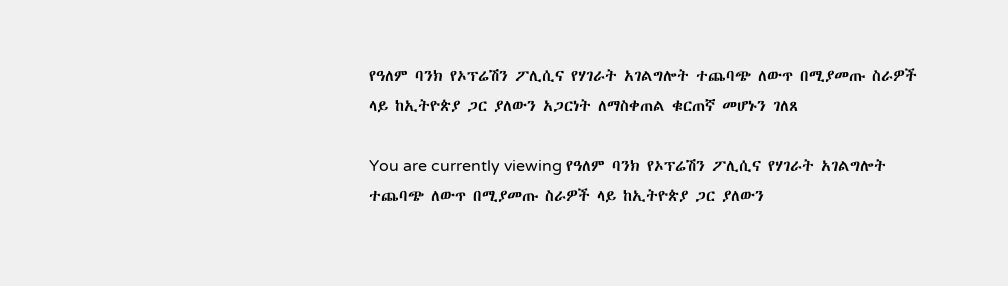የዓለም ባንክ የኦፕሬሽን ፖሊሲና የሃገራት አገልግሎት ተጨባጭ ለውጥ በሚያመጡ ስራዎች ላይ ከኢትዮጵያ ጋር ያለውን አጋርነት ለማስቀጠል ቁርጠኛ መሆኑን ገለጸ

You are currently viewing የዓለም ባንክ የኦፕሬሽን ፖሊሲና የሃገራት አገልግሎት ተጨባጭ ለውጥ በሚያመጡ ስራዎች ላይ ከኢትዮጵያ ጋር ያለውን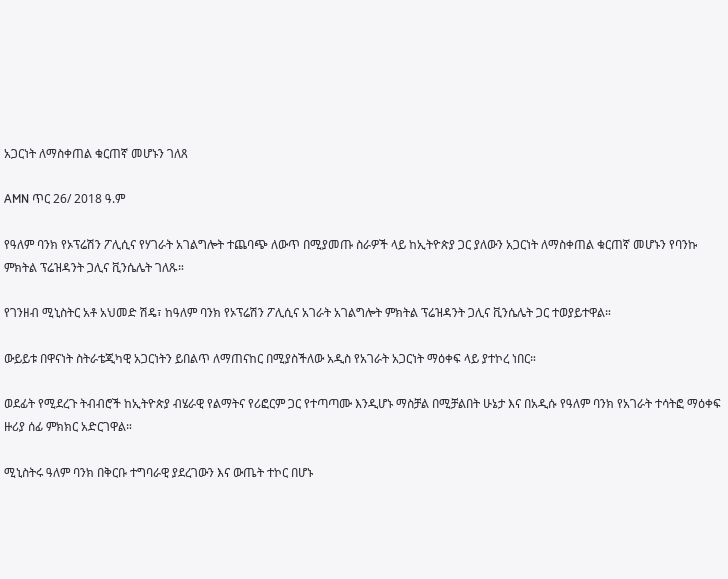አጋርነት ለማስቀጠል ቁርጠኛ መሆኑን ገለጸ

AMN ጥር 26/ 2018 ዓ.ም

የዓለም ባንክ የኦፕሬሽን ፖሊሲና የሃገራት አገልግሎት ተጨባጭ ለውጥ በሚያመጡ ስራዎች ላይ ከኢትዮጵያ ጋር ያለውን አጋርነት ለማስቀጠል ቁርጠኛ መሆኑን የባንኩ ምክትል ፕሬዝዳንት ጋሊና ቪንሴሌት ገለጹ።

የገንዘብ ሚኒስትር አቶ አህመድ ሽዴ፣ ከዓለም ባንክ የኦፕሬሽን ፖሊሲና አገራት አገልግሎት ምክትል ፕሬዝዳንት ጋሊና ቪንሴሌት ጋር ተወያይተዋል።

ውይይቱ በዋናነት ስትራቴጂካዊ አጋርነትን ይበልጥ ለማጠናከር በሚያስችለው አዲስ የአገራት አጋርነት ማዕቀፍ ላይ ያተኮረ ነበር።

ወደፊት የሚደረጉ ትብብሮች ከኢትዮጵያ ብሄራዊ የልማትና የሪፎርም ጋር የተጣጣሙ እንዲሆኑ ማስቻል በሚቻልበት ሁኔታ እና በአዲሱ የዓለም ባንክ የአገራት ተሳትፎ ማዕቀፍ ዙሪያ ሰፊ ምክክር አድርገዋል።

ሚኒስትሩ ዓለም ባንክ በቅርቡ ተግባራዊ ያደረገውን እና ውጤት ተኮር በሆኑ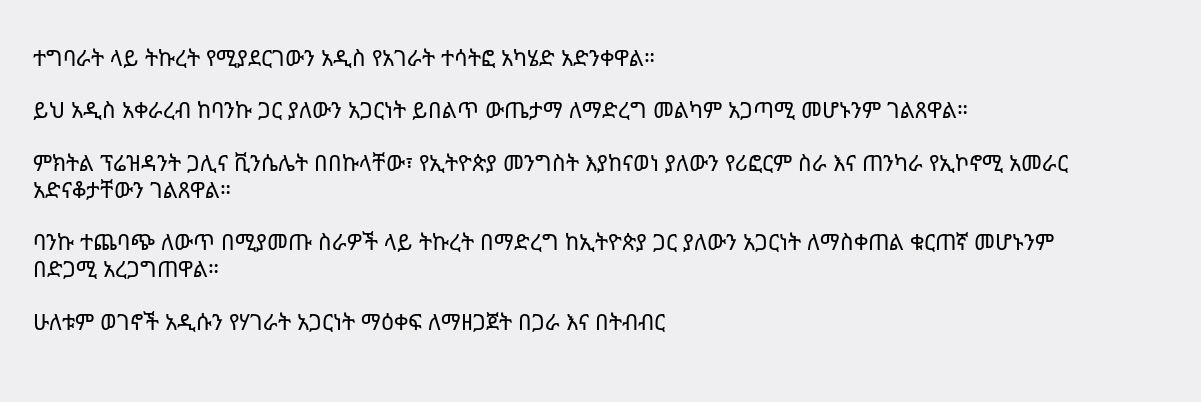ተግባራት ላይ ትኩረት የሚያደርገውን አዲስ የአገራት ተሳትፎ አካሄድ አድንቀዋል።

ይህ አዲስ አቀራረብ ከባንኩ ጋር ያለውን አጋርነት ይበልጥ ውጤታማ ለማድረግ መልካም አጋጣሚ መሆኑንም ገልጸዋል።

ምክትል ፕሬዝዳንት ጋሊና ቪንሴሌት በበኩላቸው፣ የኢትዮጵያ መንግስት እያከናወነ ያለውን የሪፎርም ስራ እና ጠንካራ የኢኮኖሚ አመራር አድናቆታቸውን ገልጸዋል።

ባንኩ ተጨባጭ ለውጥ በሚያመጡ ስራዎች ላይ ትኩረት በማድረግ ከኢትዮጵያ ጋር ያለውን አጋርነት ለማስቀጠል ቁርጠኛ መሆኑንም በድጋሚ አረጋግጠዋል።

ሁለቱም ወገኖች አዲሱን የሃገራት አጋርነት ማዕቀፍ ለማዘጋጀት በጋራ እና በትብብር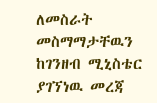ለመስራት መስማማታቸዉን ከገንዘብ ሚኒስቴር ያገኘነዉ መረጃ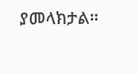ያመላክታል።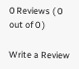0 Reviews ( 0 out of 0 )

Write a Review